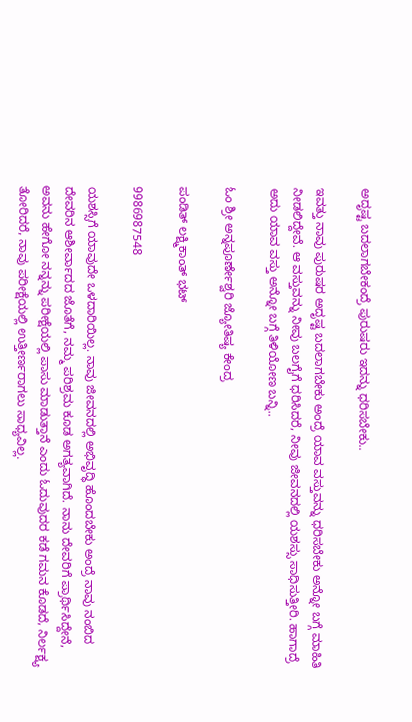ಅದೃಷ್ಟ ಬದಲಾಗಬೇಕಂದ್ರೆ ಪುರುಷರು ಇದನ್ನು ಧರಿಸಬೇಕು..

ಇವತ್ತು ನಾವು ಪುರುಷರ ಅದೃಷ್ಟ ಬದಲಾಗಬೇಕು ಅಂದ್ರೆ ಯಾವ ವಸ್ತುವನ್ನು ಧರಿಸಬೇಕು ಅನ್ನೋ ಬಗ್ಗೆ ಮಾಹಿತಿ ನೀಡಲಿದ್ದೇವೆ. ಆ ವಸ್ತುವನ್ನು ನೀವು ಬಲಗೈಗೆ ಧರಿಸಿದರೆ, ನೀವು ಜೀವನದಲ್ಲಿ ಯಶಸ್ಸು ಸಾಧಿಸುತ್ತೀರಿ. ಹಾಗಾದ್ರೆ ಅದು ಯಾವ ವಸ್ತು ಅನ್ನೋ ಬಗ್ಗೆ ತಿಳಿಯೋಣ ಬನ್ನಿ..

ಓಂ ಶ್ರೀ ಅನ್ನಪೂರ್ಣೇಶ್ವರಿ ಜ್ಯೋತಿಷ್ಯ ಕೇಂದ್ರ

ಪಂಡಿತ್ ಲಕ್ಷ್ಮಿಕಾಂತ್ ಭಟ್

9986987548

ಯಶಸ್ಸಿಗೆ ಯಾವುದೇ ಒಳದಾರಿಯಿಲ್ಲ. ನಾವು ಜೀವನದಲ್ಲಿ ಅಭಿವೃದ್ಧಿ ಹೊಂದಬೇಕು ಅಂದ್ರೆ ನಾವು ನಂಬಿದ ದೇವರಿನ ಆಶೀರ್ವಾದದ ಜೊತೆಗೆ, ನಮ್ಮ ಪರಿಶ್ರಮ ಕೂಡ ಅಗತ್ಯವಾಗಿದೆ. ನಾನು ದೇವರಿಗೆ ಪ್ರಾರ್ಥಿಸಿದ್ದೇನೆ, ಅವನು ಹೇಗೋ ನನ್ನನ್ನು ಪರೀಕ್ಷೆಯಲ್ಲಿ ಪಾಸು ಮಾಡುತ್ತಾನೆ ಎಂದು ಓದುವುದರ ಕಡೆ ಗಮನ ಕೊಡದೆ, ನಿರ್ಲಕ್ಷ್ಯ ತೋರಿದರೆ, ನಾವು ಪರೀಕ್ಷೆಯಲ್ಲಿ ಉತ್ತೀರ್ಣರಾಗಲು ಸಾಧ್ಯವಿಲ್ಲ.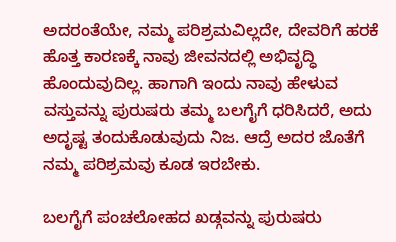ಅದರಂತೆಯೇ, ನಮ್ಮ ಪರಿಶ್ರಮವಿಲ್ಲದೇ, ದೇವರಿಗೆ ಹರಕೆ ಹೊತ್ತ ಕಾರಣಕ್ಕೆ ನಾವು ಜೀವನದಲ್ಲಿ ಅಭಿವೃದ್ಧಿ ಹೊಂದುವುದಿಲ್ಲ. ಹಾಗಾಗಿ ಇಂದು ನಾವು ಹೇಳುವ ವಸ್ತುವನ್ನು ಪುರುಷರು ತಮ್ಮ ಬಲಗೈಗೆ ಧರಿಸಿದರೆ, ಅದು ಅದೃಷ್ಟ ತಂದುಕೊಡುವುದು ನಿಜ. ಆದ್ರೆ ಅದರ ಜೊತೆಗೆ ನಮ್ಮ ಪರಿಶ್ರಮವು ಕೂಡ ಇರಬೇಕು.

ಬಲಗೈಗೆ ಪಂಚಲೋಹದ ಖಡ್ಗವನ್ನು ಪುರುಷರು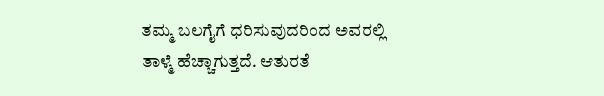ತಮ್ಮ ಬಲಗೈಗೆ ಧರಿಸುವುದರಿಂದ ಅವರಲ್ಲಿ ತಾಳ್ಮೆ ಹೆಚ್ಚಾಗುತ್ತದೆ. ಆತುರತೆ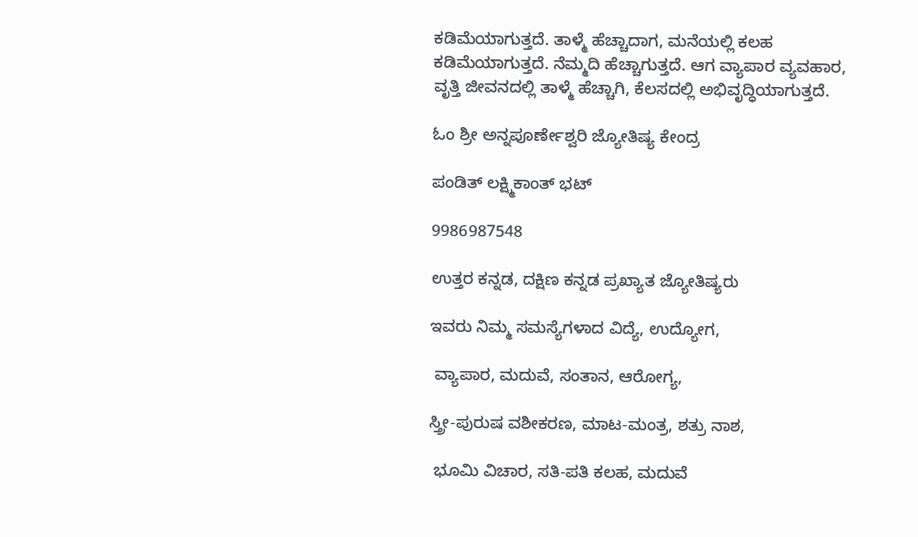ಕಡಿಮೆಯಾಗುತ್ತದೆ. ತಾಳ್ಮೆ ಹೆಚ್ಚಾದಾಗ, ಮನೆಯಲ್ಲಿ ಕಲಹ ಕಡಿಮೆಯಾಗುತ್ತದೆ. ನೆಮ್ಮದಿ ಹೆಚ್ಚಾಗುತ್ತದೆ. ಆಗ ವ್ಯಾಪಾರ ವ್ಯವಹಾರ, ವೃತ್ತಿ ಜೀವನದಲ್ಲಿ ತಾಳ್ಮೆ ಹೆಚ್ಚಾಗಿ, ಕೆಲಸದಲ್ಲಿ ಅಭಿವೃದ್ಧಿಯಾಗುತ್ತದೆ.

ಓಂ ಶ್ರೀ ಅನ್ನಪೂರ್ಣೇಶ್ವರಿ ಜ್ಯೋತಿಷ್ಯ ಕೇಂದ್ರ

ಪಂಡಿತ್ ಲಕ್ಷ್ಮಿಕಾಂತ್ ಭಟ್

9986987548

ಉತ್ತರ ಕನ್ನಡ, ದಕ್ಷಿಣ ಕನ್ನಡ ಪ್ರಖ್ಯಾತ ಜ್ಯೋತಿಷ್ಯರು

ಇವರು ನಿಮ್ಮ ಸಮಸ್ಯೆಗಳಾದ ವಿದ್ಯೆ, ಉದ್ಯೋಗ,

 ವ್ಯಾಪಾರ, ಮದುವೆ, ಸಂತಾನ, ಆರೋಗ್ಯ,

ಸ್ತ್ರೀ-ಪುರುಷ ವಶೀಕರಣ, ಮಾಟ-ಮಂತ್ರ, ಶತ್ರು ನಾಶ,

 ಭೂಮಿ ವಿಚಾರ, ಸತಿ-ಪತಿ ಕಲಹ, ಮದುವೆ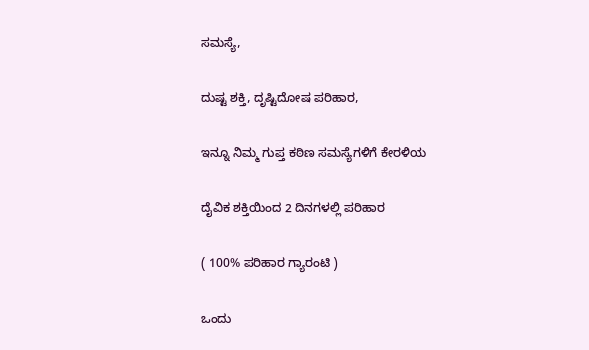ಸಮಸ್ಯೆ,

ದುಷ್ಟ ಶಕ್ತಿ, ದೃಷ್ಟಿದೋಷ ಪರಿಹಾರ,

ಇನ್ನೂ ನಿಮ್ಮ ಗುಪ್ತ ಕಠಿಣ ಸಮಸ್ಯೆಗಳಿಗೆ ಕೇರಳಿಯ

ದೈವಿಕ ಶಕ್ತಿಯಿಂದ 2 ದಿನಗಳಲ್ಲಿ ಪರಿಹಾರ

( 100% ಪರಿಹಾರ ಗ್ಯಾರಂಟಿ )

ಒಂದು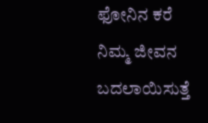ಫೋನಿನ ಕರೆ ನಿಮ್ಮ ಜೀವನ ಬದಲಾಯಿಸುತ್ತೆ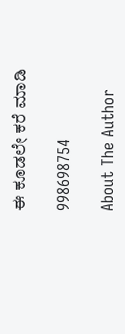ಈ ಕೂಡಲೇ ಕರೆ ಮಾಡಿ

998698754

About The Author